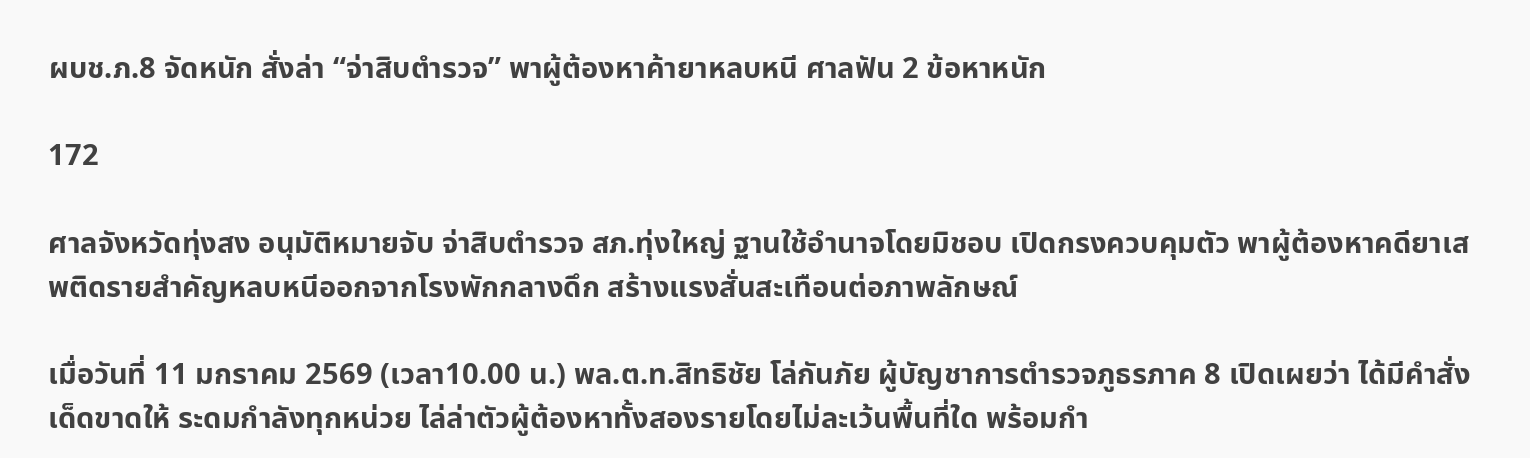ผบช.ภ.8 จัดหนัก สั่งล่า “จ่าสิบตำรวจ” พาผู้ต้องหาค้ายาหลบหนี ศาลฟัน 2 ข้อหาหนัก

172

ศาลจังหวัดทุ่งสง อนุมัติหมายจับ จ่าสิบตำรวจ สภ.ทุ่งใหญ่ ฐานใช้อำนาจโดยมิชอบ เปิดกรงควบคุมตัว พาผู้ต้องหาคดียาเสพติดรายสำคัญหลบหนีออกจากโรงพักกลางดึก สร้างแรงสั่นสะเทือนต่อภาพลักษณ์

เมื่อวันที่ 11 มกราคม 2569 (เวลา10.00 น.) พล.ต.ท.สิทธิชัย โล่กันภัย ผู้บัญชาการตำรวจภูธรภาค 8 เปิดเผยว่า ได้มีคำสั่งเด็ดขาดให้ ระดมกำลังทุกหน่วย ไล่ล่าตัวผู้ต้องหาทั้งสองรายโดยไม่ละเว้นพื้นที่ใด พร้อมกำ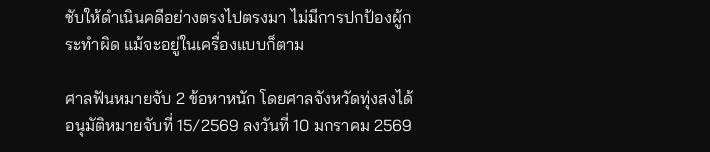ชับให้ดำเนินคดีอย่างตรงไปตรงมา ไม่มีการปกป้องผู้กระทำผิด แม้จะอยู่ในเครื่องแบบก็ตาม

ศาลฟันหมายจับ 2 ข้อหาหนัก โดยศาลจังหวัดทุ่งสงได้อนุมัติหมายจับที่ 15/2569 ลงวันที่ 10 มกราคม 2569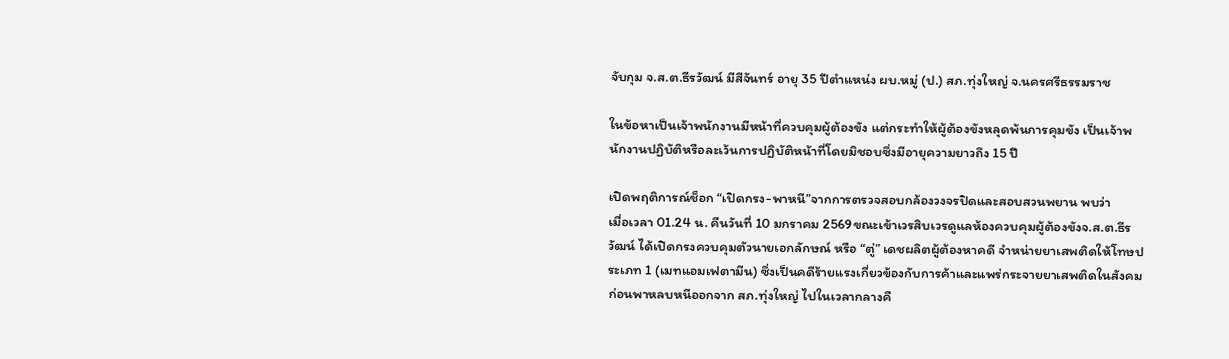จับกุม จ.ส.ต.ธีรวัฒน์ มีสีจันทร์ อายุ 35 ปีตำแหน่ง ผบ.หมู่ (ป.) สภ.ทุ่งใหญ่ จ.นครศรีธรรมราช

ในข้อหาเป็นเจ้าพนักงานมีหน้าที่ควบคุมผู้ต้องขัง แต่กระทำให้ผู้ต้องขังหลุดพ้นการคุมขัง เป็นเจ้าพนักงานปฏิบัติหรือละเว้นการปฏิบัติหน้าที่โดยมิชอบซึ่งมีอายุความยาวถึง 15 ปี

เปิดพฤติการณ์ช็อก “เปิดกรง-พาหนี”จากการตรวจสอบกล้องวงจรปิดและสอบสวนพยาน พบว่า
เมื่อเวลา 01.24 น. คืนวันที่ 10 มกราคม 2569ขณะเข้าเวรสิบเวรดูแลห้องควบคุมผู้ต้องขังจ.ส.ต.ธีรวัฒน์ ได้เปิดกรงควบคุมตัวนายเอกลักษณ์ หรือ “ตู่” เดชผลิตผู้ต้องหาคดี จำหน่ายยาเสพติดให้โทษประเภท 1 (เมทแอมเฟตามีน) ซึ่งเป็นคดีร้ายแรงเกี่ยวข้องกับการค้าและแพร่กระจายยาเสพติดในสังคม
ก่อนพาหลบหนีออกจาก สภ.ทุ่งใหญ่ ไปในเวลากลางคื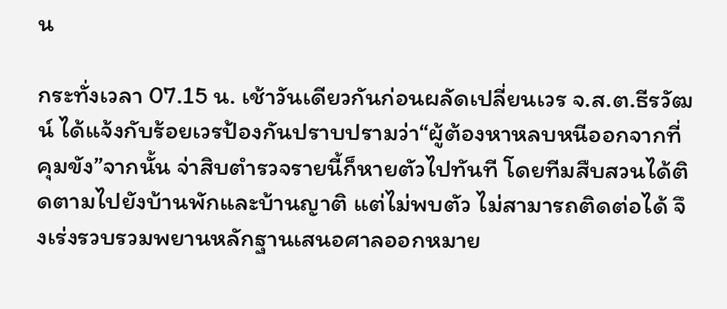น

กระทั่งเวลา 07.15 น. เช้าวันเดียวกันก่อนผลัดเปลี่ยนเวร จ.ส.ต.ธีรวัฒน์ ได้แจ้งกับร้อยเวรป้องกันปราบปรามว่า“ผู้ต้องหาหลบหนีออกจากที่คุมขัง”จากนั้น จ่าสิบตำรวจรายนี้ก็หายตัวไปทันที โดยทีมสืบสวนได้ติดตามไปยังบ้านพักและบ้านญาติ แต่ไม่พบตัว ไม่สามารถติดต่อได้ จึงเร่งรวบรวมพยานหลักฐานเสนอศาลออกหมาย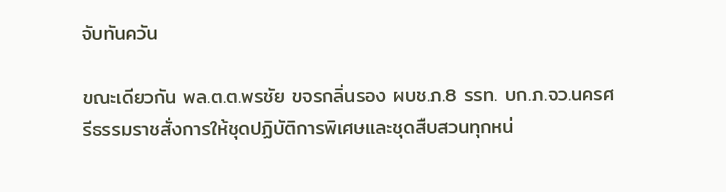จับทันควัน

ขณะเดียวกัน พล.ต.ต.พรชัย ขจรกลิ่นรอง ผบช.ภ.8 รรท. บก.ภ.จว.นครศรีธรรมราชสั่งการให้ชุดปฏิบัติการพิเศษและชุดสืบสวนทุกหน่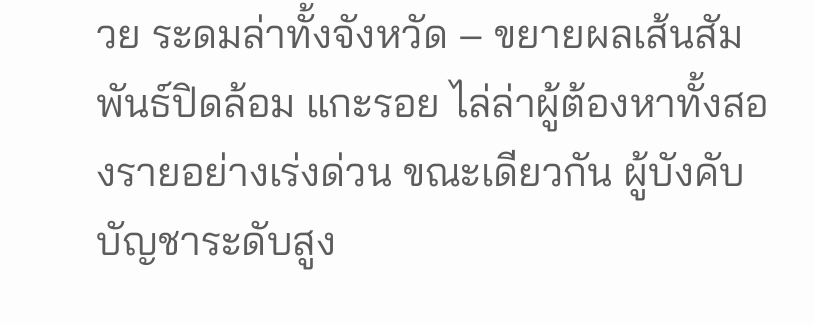วย ระดมล่าทั้งจังหวัด – ขยายผลเส้นสัมพันธ์ปิดล้อม แกะรอย ไล่ล่าผู้ต้องหาทั้งสองรายอย่างเร่งด่วน ขณะเดียวกัน ผู้บังคับบัญชาระดับสูง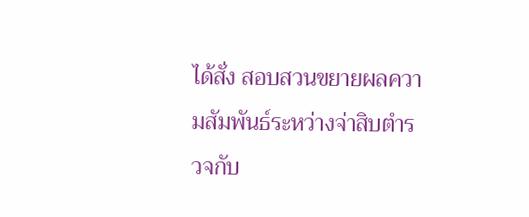ได้สั่ง สอบสวนขยายผลความสัมพันธ์ระหว่างจ่าสิบตำรวจกับ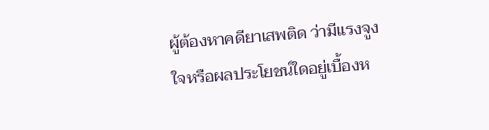ผู้ต้องหาคดียาเสพติด ว่ามีแรงจูงใจหรือผลประโยชน์ใดอยู่เบื้องห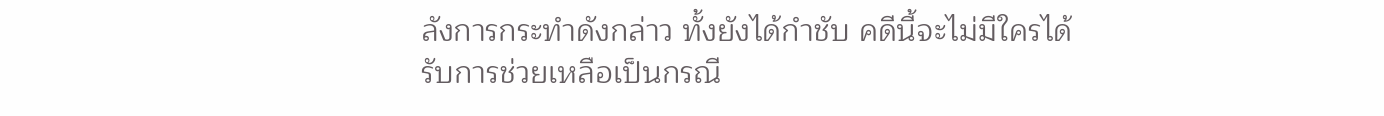ลังการกระทำดังกล่าว ทั้งยังได้กำชับ คดีนี้จะไม่มีใครได้รับการช่วยเหลือเป็นกรณี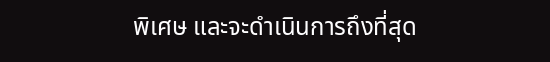พิเศษ และจะดำเนินการถึงที่สุด